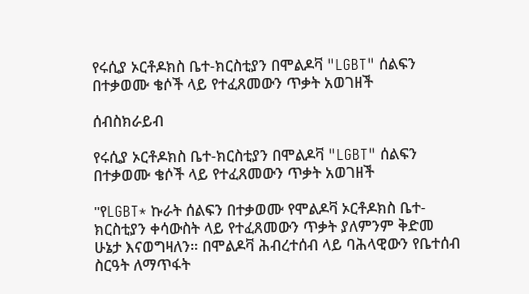የሩሲያ ኦርቶዶክስ ቤተ-ክርስቲያን በሞልዶቫ "LGBT" ሰልፍን በተቃወሙ ቄሶች ላይ የተፈጸመውን ጥቃት አወገዘች

ሰብስክራይብ

የሩሲያ ኦርቶዶክስ ቤተ-ክርስቲያን በሞልዶቫ "LGBT" ሰልፍን በተቃወሙ ቄሶች ላይ የተፈጸመውን ጥቃት አወገዘች

"የLGBT* ኩራት ሰልፍን በተቃወሙ የሞልዶቫ ኦርቶዶክስ ቤተ-ክርስቲያን ቀሳውስት ላይ የተፈጸመውን ጥቃት ያለምንም ቅድመ ሁኔታ እናወግዛለን። በሞልዶቫ ሕብረተሰብ ላይ ባሕላዊውን የቤተሰብ ስርዓት ለማጥፋት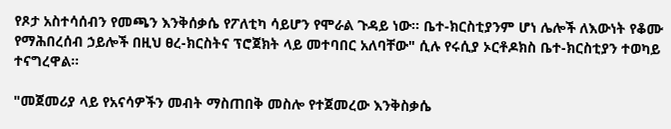የጾታ አስተሳሰብን የመጫን እንቅሰቃሴ የፖለቲካ ሳይሆን የሞራል ጉዳይ ነው። ቤተ-ክርስቲያንም ሆነ ሌሎች ለእውነት የቆሙ የማሕበረሰብ ኃይሎች በዚህ ፀረ-ክርስትና ፕሮጀክት ላይ መተባበር አለባቸው" ሲሉ የሩሲያ ኦርቶዶክስ ቤተ-ክርስቲያን ተወካይ ተናግረዋል።

"መጀመሪያ ላይ የአናሳዎችን መብት ማስጠበቅ መስሎ የተጀመረው እንቅስቃሴ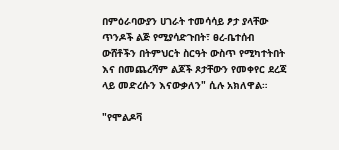በምዕራባውያን ሀገራት ተመሳሳይ ፆታ ያላቸው ጥንዶች ልጅ የሚያሳድጉበት፣ ፀረ-ቤተሰብ ውሸቶችን በትምህርት ስርዓት ውስጥ የሚካተትበት እና በመጨረሻም ልጆች ጾታቸውን የመቀየር ደረጃ ላይ መድረሱን እናውቃለን" ሲሉ አክለዋል።

"የሞልዶቫ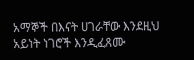አማኞች በእናት ሀገራቸው እንደዚህ አይነት ነገሮች እንዲፈጸሙ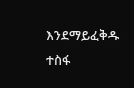እንደማይፈቅዱ ተስፋ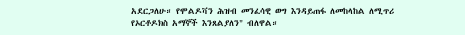አደርጋለሁ። የሞልዶቫን ሕዝብ መንፈሳዊ ወግ እንዳይጠፋ ለመከላከል ለሚጥሪ የኦርቶዶክስ አማኞች እንጸልያለን" ብለዋል።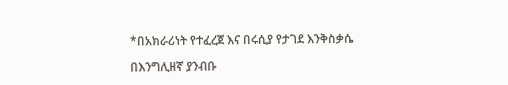*በአክራሪነት የተፈረጀ እና በሩሲያ የታገደ እንቅስቃሴ

በእንግሊዘኛ ያንብቡ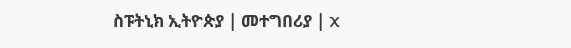ስፑትኒክ ኢትዮጵያ | መተግበሪያ | X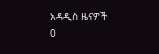አዳዲስ ዜናዎች
0